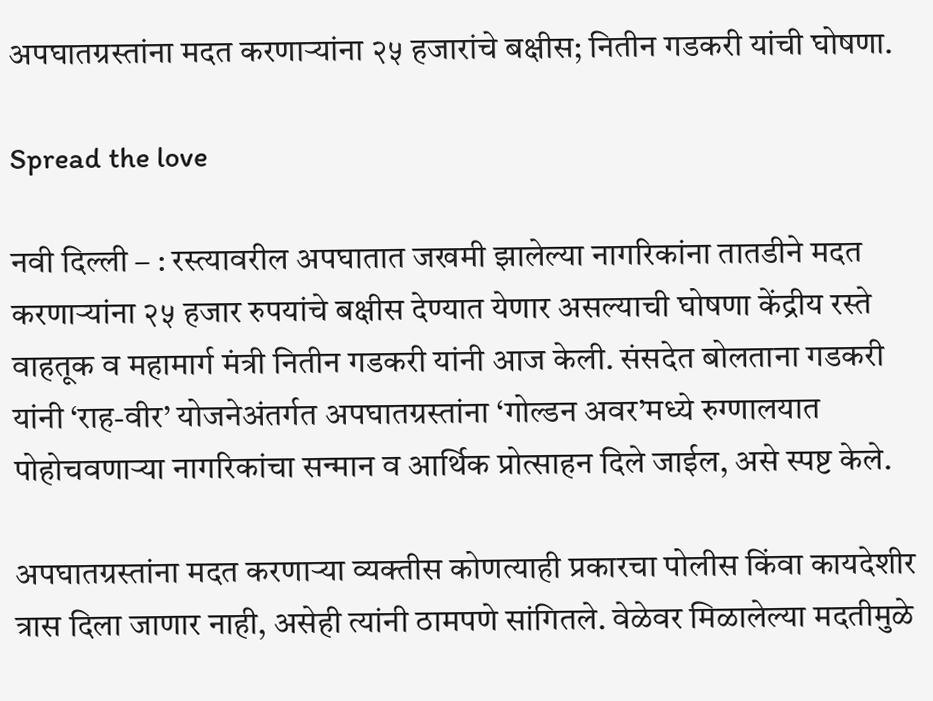अपघातग्रस्तांना मदत करणाऱ्यांना २५ हजारांचे बक्षीस; नितीन गडकरी यांची घोषणा.

Spread the love

नवी दिल्ली – : रस्त्यावरील अपघातात जखमी झालेल्या नागरिकांना तातडीने मदत करणाऱ्यांना २५ हजार रुपयांचे बक्षीस देण्यात येणार असल्याची घोषणा केंद्रीय रस्ते वाहतूक व महामार्ग मंत्री नितीन गडकरी यांनी आज केली. संसदेत बोलताना गडकरी यांनी ‘राह-वीर’ योजनेअंतर्गत अपघातग्रस्तांना ‘गोल्डन अवर’मध्ये रुग्णालयात पोहोचवणाऱ्या नागरिकांचा सन्मान व आर्थिक प्रोत्साहन दिले जाईल, असे स्पष्ट केले.

अपघातग्रस्तांना मदत करणाऱ्या व्यक्तीस कोणत्याही प्रकारचा पोलीस किंवा कायदेशीर त्रास दिला जाणार नाही, असेही त्यांनी ठामपणे सांगितले. वेळेवर मिळालेल्या मदतीमुळे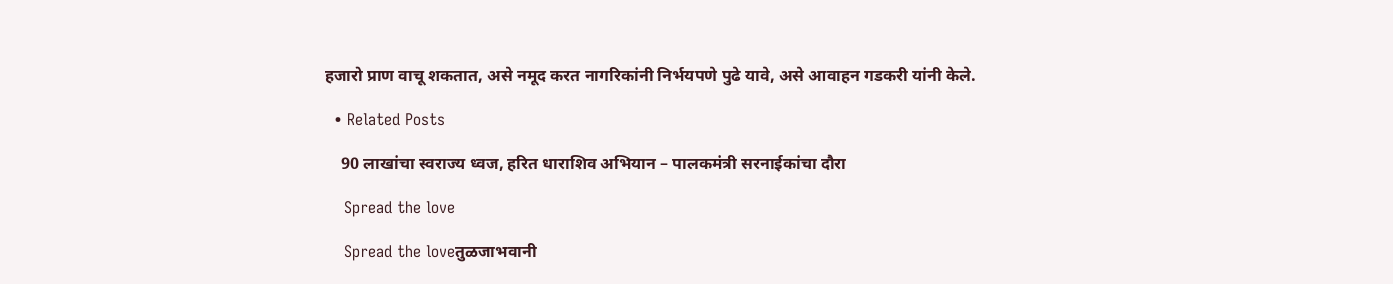हजारो प्राण वाचू शकतात, असे नमूद करत नागरिकांनी निर्भयपणे पुढे यावे, असे आवाहन गडकरी यांनी केले.

  • Related Posts

    90 लाखांचा स्वराज्य ध्वज, हरित धाराशिव अभियान – पालकमंत्री सरनाईकांचा दौरा

    Spread the love

    Spread the loveतुळजाभवानी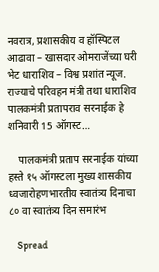नवरात्र, प्रशासकीय व हॉस्पिटल आढावा – खासदार ओमराजेंच्या घरी भेट धाराशिव – विश्व प्रशांत न्यूज. राज्याचे परिवहन मंत्री तथा धाराशिव पालकमंत्री प्रतापराव सरनाईक हे शनिवारी 15 ऑगस्ट…

    पालकमंत्री प्रताप सरनाईक यांच्या हस्ते १५ ऑगस्टला मुख्य शासकीय ध्वजारोहणभारतीय स्वातंत्र्य दिनाचा ८० वा स्वातंत्र्य दिन समारंभ

    Spread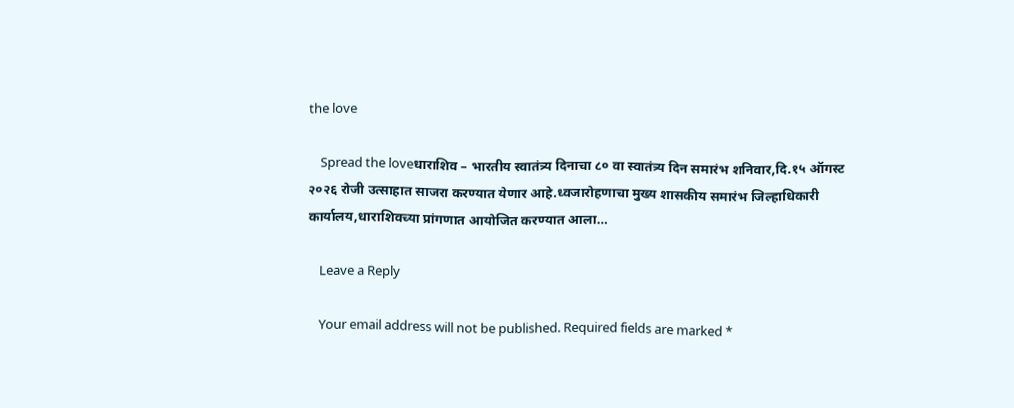the love

    Spread the loveधाराशिव – भारतीय स्वातंत्र्य दिनाचा ८० वा स्वातंत्र्य दिन समारंभ शनिवार,दि.१५ ऑगस्ट २०२६ रोजी उत्साहात साजरा करण्यात येणार आहे.ध्वजारोहणाचा मुख्य शासकीय समारंभ जिल्हाधिकारी कार्यालय,धाराशिवच्या प्रांगणात आयोजित करण्यात आला…

    Leave a Reply

    Your email address will not be published. Required fields are marked *